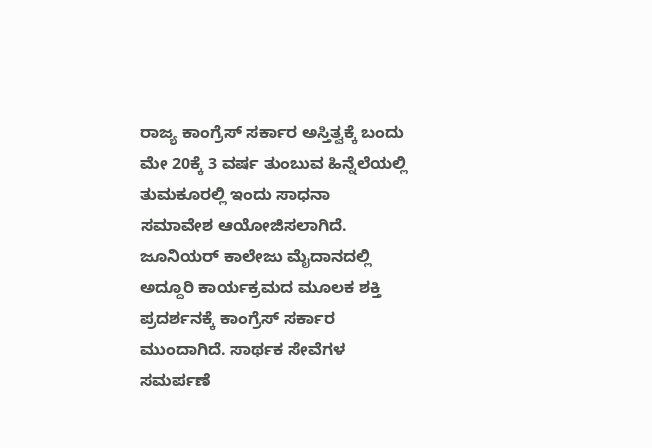ರಾಜ್ಯ ಕಾಂಗ್ರೆಸ್ ಸರ್ಕಾರ ಅಸ್ತಿತ್ವಕ್ಕೆ ಬಂದು ಮೇ 20ಕ್ಕೆ 3 ವರ್ಷ ತುಂಬುವ ಹಿನ್ನೆಲೆಯಲ್ಲಿ ತುಮಕೂರಲ್ಲಿ ಇಂದು ಸಾಧನಾ ಸಮಾವೇಶ ಆಯೋಜಿಸಲಾಗಿದೆ. ಜೂನಿಯರ್ ಕಾಲೇಜು ಮೈದಾನದಲ್ಲಿ ಅದ್ದೂರಿ ಕಾರ್ಯಕ್ರಮದ ಮೂಲಕ ಶಕ್ತಿ ಪ್ರದರ್ಶನಕ್ಕೆ ಕಾಂಗ್ರೆಸ್ ಸರ್ಕಾರ ಮುಂದಾಗಿದೆ. ಸಾರ್ಥಕ ಸೇವೆಗಳ ಸಮರ್ಪಣೆ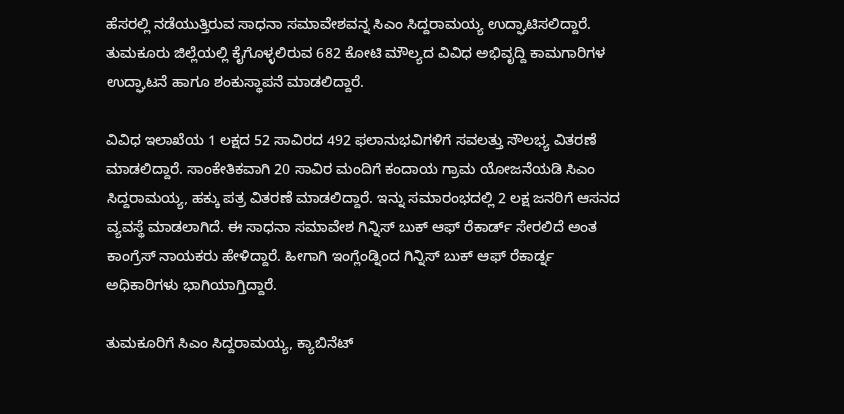ಹೆಸರಲ್ಲಿ ನಡೆಯುತ್ತಿರುವ ಸಾಧನಾ ಸಮಾವೇಶವನ್ನ ಸಿಎಂ ಸಿದ್ದರಾಮಯ್ಯ ಉದ್ಘಾಟಿಸಲಿದ್ದಾರೆ. ತುಮಕೂರು ಜಿಲ್ಲೆಯಲ್ಲಿ ಕೈಗೊಳ್ಳಲಿರುವ 682 ಕೋಟಿ ಮೌಲ್ಯದ ವಿವಿಧ ಅಭಿವೃದ್ದಿ ಕಾಮಗಾರಿಗಳ ಉದ್ಘಾಟನೆ ಹಾಗೂ ಶಂಕುಸ್ಥಾಪನೆ ಮಾಡಲಿದ್ದಾರೆ.

ವಿವಿಧ ಇಲಾಖೆಯ 1 ಲಕ್ಷದ 52 ಸಾವಿರದ 492 ಫಲಾನುಭವಿಗಳಿಗೆ ಸವಲತ್ತು ಸೌಲಭ್ಯ ವಿತರಣೆ ಮಾಡಲಿದ್ದಾರೆ. ಸಾಂಕೇತಿಕವಾಗಿ 20 ಸಾವಿರ ಮಂದಿಗೆ ಕಂದಾಯ ಗ್ರಾಮ ಯೋಜನೆಯಡಿ ಸಿಎಂ ಸಿದ್ದರಾಮಯ್ಯ, ಹಕ್ಕು ಪತ್ರ ವಿತರಣೆ ಮಾಡಲಿದ್ದಾರೆ. ಇನ್ನು ಸಮಾರಂಭದಲ್ಲಿ 2 ಲಕ್ಷ ಜನರಿಗೆ ಆಸನದ ವ್ಯವಸ್ಥೆ ಮಾಡಲಾಗಿದೆ. ಈ ಸಾಧನಾ ಸಮಾವೇಶ ಗಿನ್ನಿಸ್ ಬುಕ್ ಆಫ್ ರೆಕಾರ್ಡ್ ಸೇರಲಿದೆ ಅಂತ ಕಾಂಗ್ರೆಸ್ ನಾಯಕರು ಹೇಳಿದ್ದಾರೆ. ಹೀಗಾಗಿ ಇಂಗ್ಲೆಂಡ್ನಿಂದ ಗಿನ್ನಿಸ್ ಬುಕ್ ಆಫ್ ರೆಕಾರ್ಡ್ನ ಅಧಿಕಾರಿಗಳು ಭಾಗಿಯಾಗ್ತಿದ್ದಾರೆ.

ತುಮಕೂರಿಗೆ ಸಿಎಂ ಸಿದ್ದರಾಮಯ್ಯ, ಕ್ಯಾಬಿನೆಟ್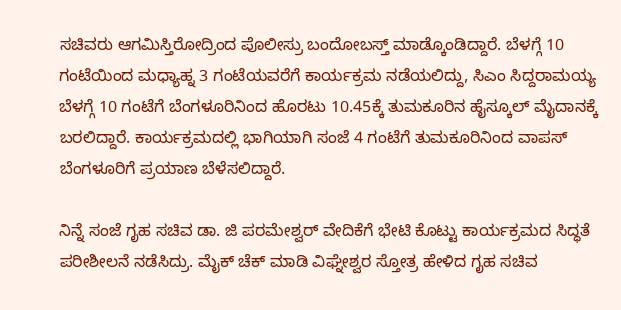ಸಚಿವರು ಆಗಮಿಸ್ತಿರೋದ್ರಿಂದ ಪೊಲೀಸ್ರು ಬಂದೋಬಸ್ತ್ ಮಾಡ್ಕೊಂಡಿದ್ದಾರೆ. ಬೆಳಗ್ಗೆ 10 ಗಂಟೆಯಿಂದ ಮಧ್ಯಾಹ್ನ 3 ಗಂಟೆಯವರೆಗೆ ಕಾರ್ಯಕ್ರಮ ನಡೆಯಲಿದ್ದು, ಸಿಎಂ ಸಿದ್ದರಾಮಯ್ಯ ಬೆಳಗ್ಗೆ 10 ಗಂಟೆಗೆ ಬೆಂಗಳೂರಿನಿಂದ ಹೊರಟು 10.45ಕ್ಕೆ ತುಮಕೂರಿನ ಹೈಸ್ಕೂಲ್ ಮೈದಾನಕ್ಕೆ ಬರಲಿದ್ದಾರೆ. ಕಾರ್ಯಕ್ರಮದಲ್ಲಿ ಭಾಗಿಯಾಗಿ ಸಂಜೆ 4 ಗಂಟೆಗೆ ತುಮಕೂರಿನಿಂದ ವಾಪಸ್ ಬೆಂಗಳೂರಿಗೆ ಪ್ರಯಾಣ ಬೆಳೆಸಲಿದ್ದಾರೆ.

ನಿನ್ನೆ ಸಂಜೆ ಗೃಹ ಸಚಿವ ಡಾ. ಜಿ ಪರಮೇಶ್ವರ್ ವೇದಿಕೆಗೆ ಭೇಟಿ ಕೊಟ್ಟು ಕಾರ್ಯಕ್ರಮದ ಸಿದ್ಧತೆ ಪರೀಶೀಲನೆ ನಡೆಸಿದ್ರು. ಮೈಕ್ ಚೆಕ್ ಮಾಡಿ ವಿಘ್ನೇಶ್ವರ ಸ್ತೋತ್ರ ಹೇಳಿದ ಗೃಹ ಸಚಿವ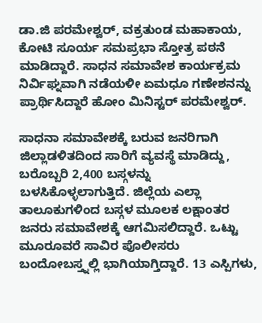ಡಾ.ಜಿ ಪರಮೇಶ್ವರ್, ವಕ್ರತುಂಡ ಮಹಾಕಾಯ, ಕೋಟಿ ಸೂರ್ಯ ಸಮಪ್ರಭಾ ಸ್ತೋತ್ರ ಪಠನೆ ಮಾಡಿದ್ದಾರೆ. ಸಾಧನ ಸಮಾವೇಶ ಕಾರ್ಯಕ್ರಮ ನಿರ್ವಿಘ್ನವಾಗಿ ನಡೆಯಳೀ ಏಮಧೂ ಗಣೇಶನನ್ನು ಪ್ರಾರ್ಥಿಸಿದ್ದಾರೆ ಹೋಂ ಮಿನಿಸ್ಟರ್ ಪರಮೇಶ್ವರ್.

ಸಾಧನಾ ಸಮಾವೇಶಕ್ಕೆ ಬರುವ ಜನರಿಗಾಗಿ ಜಿಲ್ಲಾಡಳಿತದಿಂದ ಸಾರಿಗೆ ವ್ಯವಸ್ಥೆ ಮಾಡಿದ್ದು, ಬರೊಬ್ಬರಿ 2,400 ಬಸ್ಗಳನ್ನು ಬಳಸಿಕೊಳ್ಳಲಾಗುತ್ತಿದೆ. ಜಿಲ್ಲೆಯ ಎಲ್ಲಾ ತಾಲೂಕುಗಳಿಂದ ಬಸ್ಗಳ ಮೂಲಕ ಲಕ್ಷಾಂತರ ಜನರು ಸಮಾವೇಶಕ್ಕೆ ಆಗಮಿಸಲಿದ್ದಾರೆ. ಒಟ್ಟು ಮೂರೂವರೆ ಸಾವಿರ ಪೊಲೀಸರು ಬಂದೋಬಸ್ತ್ನಲ್ಲಿ ಭಾಗಿಯಾಗ್ತಿದ್ದಾರೆ. 13 ಎಸ್ಪಿಗಳು,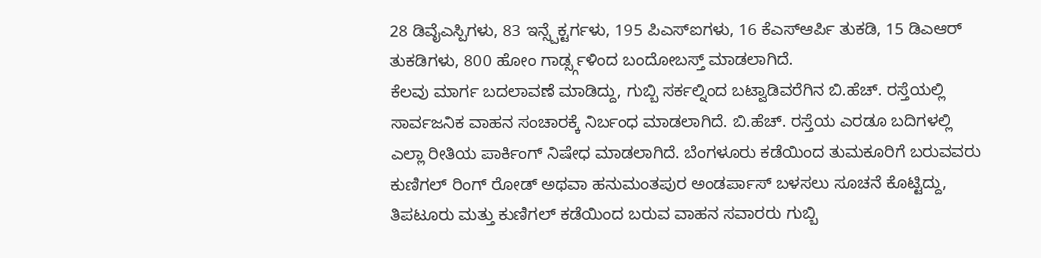28 ಡಿವೈಎಸ್ಪಿಗಳು, 83 ಇನ್ಸ್ಪೆಕ್ಟರ್ಗಳು, 195 ಪಿಎಸ್ಐಗಳು, 16 ಕೆಎಸ್ಆರ್ಪಿ ತುಕಡಿ, 15 ಡಿಎಆರ್ ತುಕಡಿಗಳು, 800 ಹೋಂ ಗಾರ್ಡ್ಸ್ಗಳಿಂದ ಬಂದೋಬಸ್ತ್ ಮಾಡಲಾಗಿದೆ.
ಕೆಲವು ಮಾರ್ಗ ಬದಲಾವಣೆ ಮಾಡಿದ್ದು, ಗುಬ್ಬಿ ಸರ್ಕಲ್ನಿಂದ ಬಟ್ವಾಡಿವರೆಗಿನ ಬಿ.ಹೆಚ್. ರಸ್ತೆಯಲ್ಲಿ ಸಾರ್ವಜನಿಕ ವಾಹನ ಸಂಚಾರಕ್ಕೆ ನಿರ್ಬಂಧ ಮಾಡಲಾಗಿದೆ. ಬಿ.ಹೆಚ್. ರಸ್ತೆಯ ಎರಡೂ ಬದಿಗಳಲ್ಲಿ ಎಲ್ಲಾ ರೀತಿಯ ಪಾರ್ಕಿಂಗ್ ನಿಷೇಧ ಮಾಡಲಾಗಿದೆ. ಬೆಂಗಳೂರು ಕಡೆಯಿಂದ ತುಮಕೂರಿಗೆ ಬರುವವರು ಕುಣಿಗಲ್ ರಿಂಗ್ ರೋಡ್ ಅಥವಾ ಹನುಮಂತಪುರ ಅಂಡರ್ಪಾಸ್ ಬಳಸಲು ಸೂಚನೆ ಕೊಟ್ಟಿದ್ದು, ತಿಪಟೂರು ಮತ್ತು ಕುಣಿಗಲ್ ಕಡೆಯಿಂದ ಬರುವ ವಾಹನ ಸವಾರರು ಗುಬ್ಬಿ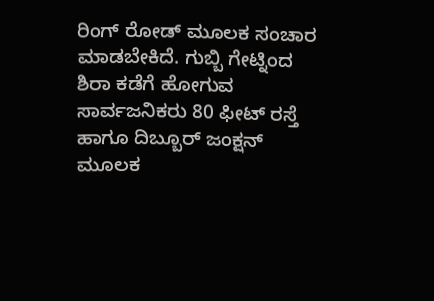ರಿಂಗ್ ರೋಡ್ ಮೂಲಕ ಸಂಚಾರ ಮಾಡಬೇಕಿದೆ. ಗುಬ್ಬಿ ಗೇಟ್ನಿಂದ ಶಿರಾ ಕಡೆಗೆ ಹೋಗುವ ಸಾರ್ವಜನಿಕರು 80 ಫೀಟ್ ರಸ್ತೆ ಹಾಗೂ ದಿಬ್ಬೂರ್ ಜಂಕ್ಷನ್ ಮೂಲಕ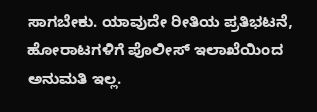ಸಾಗಬೇಕು. ಯಾವುದೇ ರೀತಿಯ ಪ್ರತಿಭಟನೆ, ಹೋರಾಟಗಳಿಗೆ ಪೊಲೀಸ್ ಇಲಾಖೆಯಿಂದ ಅನುಮತಿ ಇಲ್ಲ.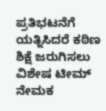ಪ್ರತಿಭಟನೆಗೆ ಯತ್ನಿಸಿದರೆ ಕಠಿಣ ಶಿಕ್ಷೆ ಜರುಗಿಸಲು ವಿಶೇಷ ಟೀಮ್ ನೇಮಕ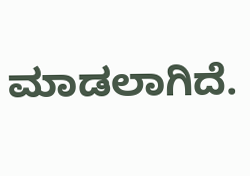ಮಾಡಲಾಗಿದೆ.